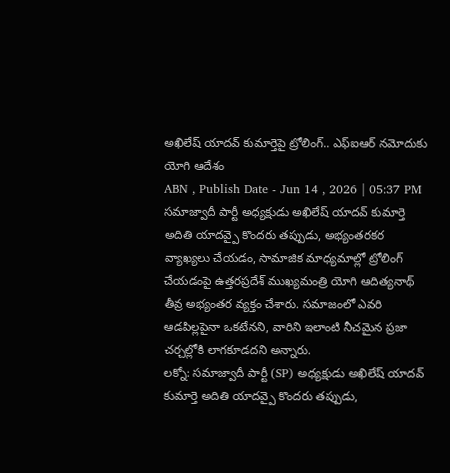అఖిలేష్ యాదవ్ కుమార్తెపై ట్రోలింగ్.. ఎఫ్ఐఆర్ నమోదుకు యోగి ఆదేశం
ABN , Publish Date - Jun 14 , 2026 | 05:37 PM
సమాజ్వాదీ పార్టీ అధ్యక్షుడు అఖిలేష్ యాదవ్ కుమార్తె అదితి యాదవ్పై కొందరు తప్పుడు, అభ్యంతరకర వ్యాఖ్యలు చేయడం, సామాజిక మాధ్యమాల్లో ట్రోలింగ్ చేయడంపై ఉత్తరప్రదేశ్ ముఖ్యమంత్రి యోగి ఆదిత్యనాథ్ తీవ్ర అభ్యంతర వ్యక్తం చేశారు. సమాజంలో ఎవరి ఆడపిల్లపైనా ఒకటేనని, వారిని ఇలాంటి నీచమైన ప్రజా చర్చల్లోకి లాగకూడదని అన్నారు.
లక్నో: సమాజ్వాదీ పార్టీ (SP) అధ్యక్షుడు అఖిలేష్ యాదవ్ కుమార్తె అదితి యాదవ్పై కొందరు తప్పుడు,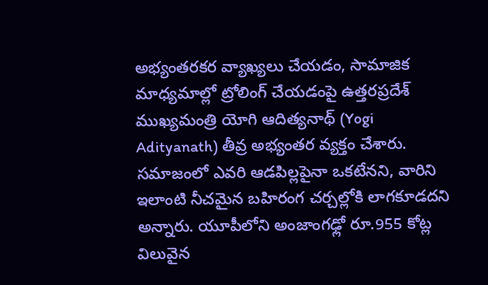అభ్యంతరకర వ్యాఖ్యలు చేయడం, సామాజిక మాధ్యమాల్లో ట్రోలింగ్ చేయడంపై ఉత్తరప్రదేశ్ ముఖ్యమంత్రి యోగి ఆదిత్యనాథ్ (Yogi Adityanath) తీవ్ర అభ్యంతర వ్యక్తం చేశారు. సమాజంలో ఎవరి ఆడపిల్లపైనా ఒకటేనని, వారిని ఇలాంటి నీచమైన బహిరంగ చర్చల్లోకి లాగకూడదని అన్నారు. యూపీలోని అంజాంగఢ్లో రూ.955 కోట్ల విలువైన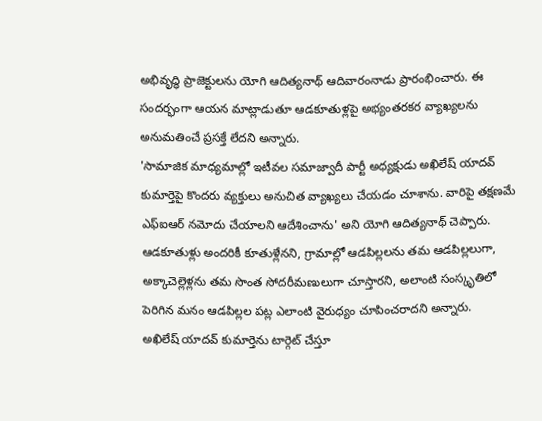అభివృద్ధి ప్రాజెక్టులను యోగి ఆదిత్యనాథ్ ఆదివారంనాడు ప్రారంభించారు. ఈ సందర్భంగా ఆయన మాట్లాడుతూ ఆడకూతుళ్లపై అభ్యంతరకర వ్యాఖ్యలను అనుమతించే ప్రసక్తే లేదని అన్నారు.
'సామాజిక మాధ్యమాల్లో ఇటీవల సమాజ్వాదీ పార్టీ అధ్యక్షుడు అఖిలేష్ యాదవ్ కుమార్తెపై కొందరు వ్యక్తులు అనుచిత వ్యాఖ్యలు చేయడం చూశాను. వారిపై తక్షణమే ఎఫ్ఐఆర్ నమోదు చేయాలని ఆదేశించాను' అని యోగి ఆదిత్యనాథ్ చెప్పారు. ఆడకూతుళ్లు అందరికీ కూతుళ్లేనని, గ్రామాల్లో ఆడపిల్లలను తమ ఆడపిల్లలుగా, అక్కాచెల్లెళ్లను తమ సొంత సోదరీమణులుగా చూస్తారని, అలాంటి సంస్కృతిలో పెరిగిన మనం ఆడపిల్లల పట్ల ఎలాంటి వైరుధ్యం చూపించరాదని అన్నారు.
అఖిలేష్ యాదవ్ కుమార్తెను టార్గెట్ చేస్తూ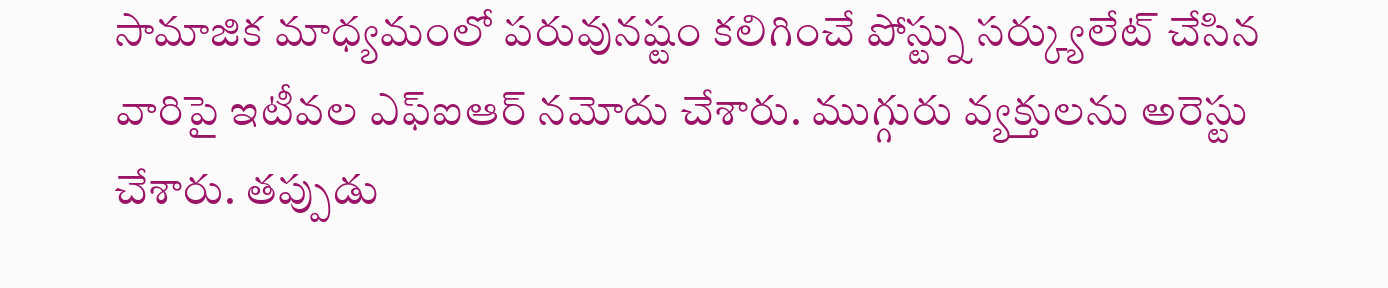సామాజిక మాధ్యమంలో పరువునష్టం కలిగించే పోస్ట్ను సర్క్యులేట్ చేసిన వారిపై ఇటీవల ఎఫ్ఐఆర్ నమోదు చేశారు. ముగ్గురు వ్యక్తులను అరెస్టు చేశారు. తప్పుడు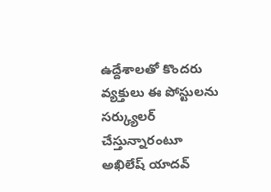ఉద్దేశాలతో కొందరు వ్యక్తులు ఈ పోస్టులను సర్క్యులర్ చేస్తున్నారంటూ అఖిలేష్ యాదవ్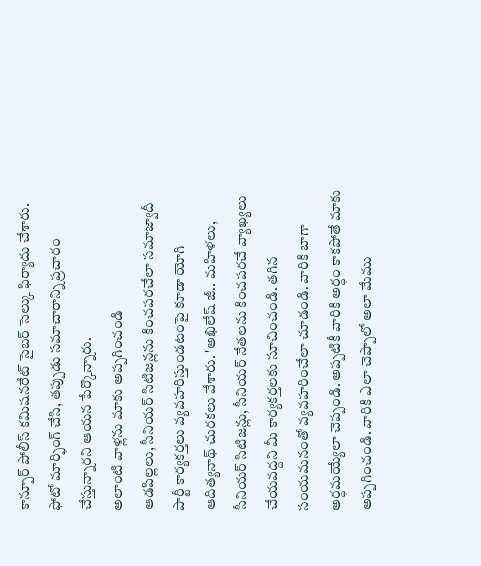కాన్పూర్ పోలీస్ కమిషనరేట్ సైబర్ సెల్కు ఫిర్యాదు చేశారు. ఫోటో మార్ఫింగ్ చేసి, తప్పుడు సమాచారాన్ని ప్రచారం చేస్తున్నారని ఆయన పేర్కొన్నారు.
అలాంటి వాళ్లను మాకు అప్పగించండి
ఆడపిల్లలు, సీనియర్ సిటిజన్లను కించపరచేలా సమాజ్వాదీ పార్టీ కార్యకర్తలు వ్యవహరిస్తుండటంపై కూడా యోగి ఆదిత్యనాథ్ చురకలు వేశారు. 'అఖిలేష్ జీ.. మహిళలు, సీనియర్ సిటిజన్లు, సీనియర్ నేతలను కించపరచే వ్యాఖ్యలు చేయవద్దని మీ కార్యకర్తలకు సూచించండి. తగిన సంయమనంతో వ్యవహరించేలా చూడండి. వారికి బాగా అర్ధమయ్యేలా చెప్పండి. అప్పటికీ వారికి అర్ధం కాకపోతే మాకు అప్పగించండి. వారికి ఎలా చెప్పాలో అలా మేము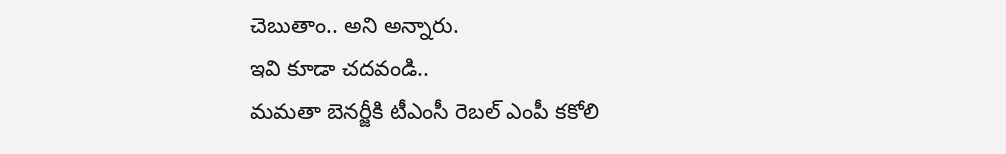చెబుతాం.. అని అన్నారు.
ఇవి కూడా చదవండి..
మమతా బెనర్జీకి టీఎంసీ రెబల్ ఎంపీ కకోలి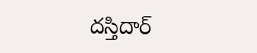దస్తిదార్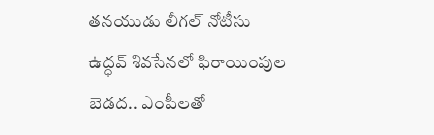తనయుడు లీగల్ నోటీసు
ఉద్ధవ్ శివసేనలో ఫిరాయింపుల బెడద.. ఎంపీలతో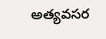అత్యవసర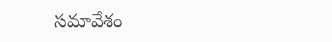సమావేశం